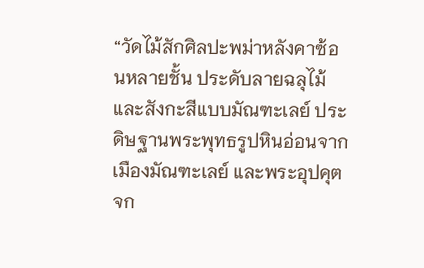“วัดไม้สักศิลปะพม่าหลังคาซ้อนหลายชั้น ประดับลายฉลุไม้และสังกะสีแบบมัณฑะเลย์ ประดิษฐานพระพุทธรูปหินอ่อนจากเมืองมัณฑะเลย์ และพระอุปคุตจก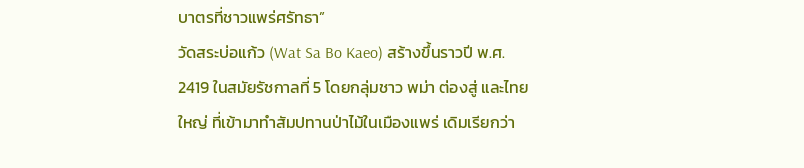บาตรที่ชาวแพร่ศรัทธา”
วัดสระบ่อแก้ว (Wat Sa Bo Kaeo) สร้างขึ้นราวปี พ.ศ. 2419 ในสมัยรัชกาลที่ 5 โดยกลุ่มชาว พม่า ต่องสู่ และไทยใหญ่ ที่เข้ามาทำสัมปทานป่าไม้ในเมืองแพร่ เดิมเรียกว่า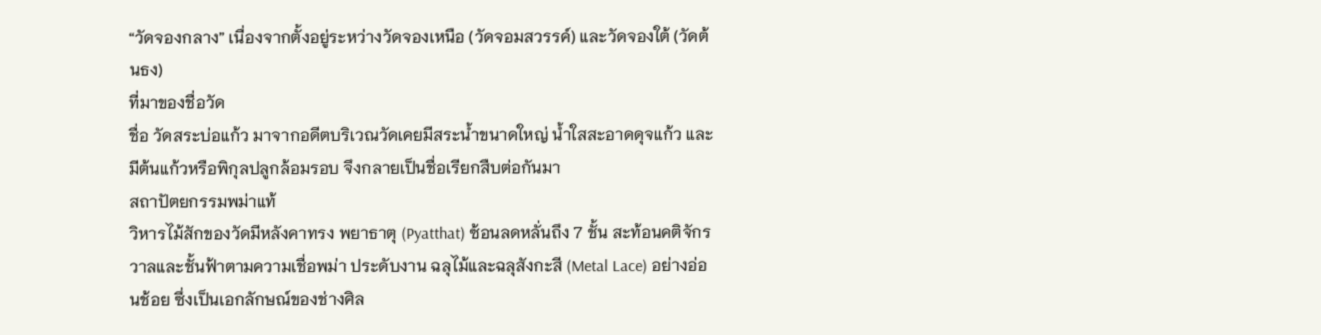“วัดจองกลาง” เนื่องจากตั้งอยู่ระหว่างวัดจองเหนือ (วัดจอมสวรรค์) และวัดจองใต้ (วัดต้นธง)
ที่มาของชื่อวัด
ชื่อ วัดสระบ่อแก้ว มาจากอดีตบริเวณวัดเคยมีสระน้ำขนาดใหญ่ น้ำใสสะอาดดุจแก้ว และมีต้นแก้วหรือพิกุลปลูกล้อมรอบ จึงกลายเป็นชื่อเรียกสืบต่อกันมา
สถาปัตยกรรมพม่าแท้
วิหารไม้สักของวัดมีหลังคาทรง พยาธาตุ (Pyatthat) ซ้อนลดหลั่นถึง 7 ชั้น สะท้อนคติจักรวาลและชั้นฟ้าตามความเชื่อพม่า ประดับงาน ฉลุไม้และฉลุสังกะสี (Metal Lace) อย่างอ่อนช้อย ซึ่งเป็นเอกลักษณ์ของช่างศิล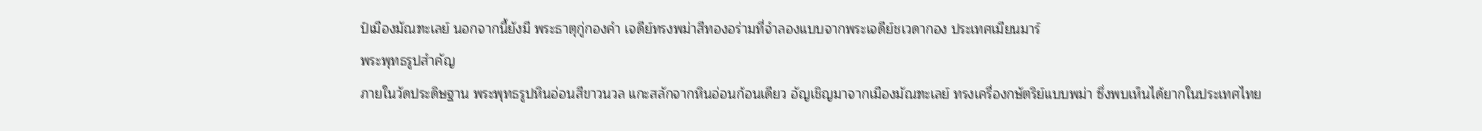ป์เมืองมัณฑะเลย์ นอกจากนี้ยังมี พระธาตุกู่กองคำ เจดีย์ทรงพม่าสีทองอร่ามที่จำลองแบบจากพระเจดีย์ชเวดากอง ประเทศเมียนมาร์
พระพุทธรูปสำคัญ
ภายในวัดประดิษฐาน พระพุทธรูปหินอ่อนสีขาวนวล แกะสลักจากหินอ่อนก้อนเดียว อัญเชิญมาจากเมืองมัณฑะเลย์ ทรงเครื่องกษัตริย์แบบพม่า ซึ่งพบเห็นได้ยากในประเทศไทย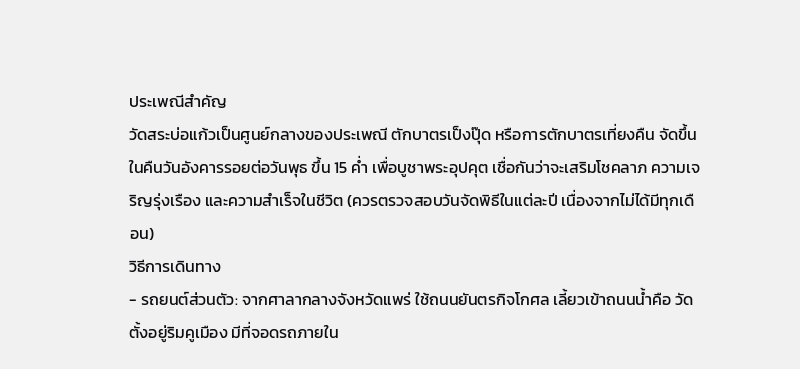ประเพณีสำคัญ
วัดสระบ่อแก้วเป็นศูนย์กลางของประเพณี ตักบาตรเป็งปุ๊ด หรือการตักบาตรเที่ยงคืน จัดขึ้นในคืนวันอังคารรอยต่อวันพุธ ขึ้น 15 ค่ำ เพื่อบูชาพระอุปคุต เชื่อกันว่าจะเสริมโชคลาภ ความเจริญรุ่งเรือง และความสำเร็จในชีวิต (ควรตรวจสอบวันจัดพิธีในแต่ละปี เนื่องจากไม่ได้มีทุกเดือน)
วิธีการเดินทาง
- รถยนต์ส่วนตัว: จากศาลากลางจังหวัดแพร่ ใช้ถนนยันตรกิจโกศล เลี้ยวเข้าถนนน้ำคือ วัดตั้งอยู่ริมคูเมือง มีที่จอดรถภายใน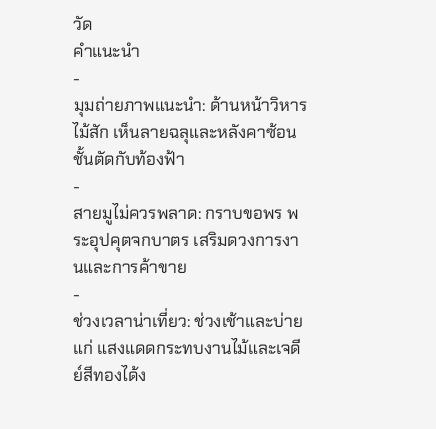วัด
คำแนะนำ
-
มุมถ่ายภาพแนะนำ: ด้านหน้าวิหารไม้สัก เห็นลายฉลุและหลังคาซ้อนชั้นตัดกับท้องฟ้า
-
สายมูไม่ควรพลาด: กราบขอพร พระอุปคุตจกบาตร เสริมดวงการงานและการค้าขาย
-
ช่วงเวลาน่าเที่ยว: ช่วงเช้าและบ่ายแก่ แสงแดดกระทบงานไม้และเจดีย์สีทองได้ง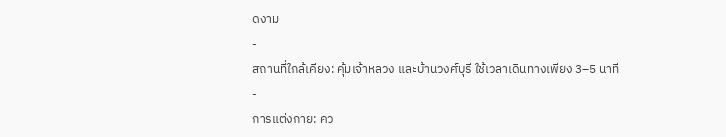ดงาม
-
สถานที่ใกล้เคียง: คุ้มเจ้าหลวง และบ้านวงศ์บุรี ใช้เวลาเดินทางเพียง 3–5 นาที
-
การแต่งกาย: คว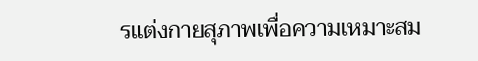รแต่งกายสุภาพเพื่อความเหมาะสม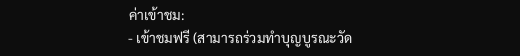ค่าเข้าชม:
- เข้าชมฟรี (สามารถร่วมทำบุญบูรณะวัด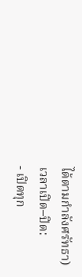ได้ตามกำลังศรัทธา)
เวลาเปิด–ปิด:
- เปิดทุก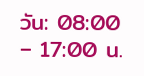วัน: 08:00 – 17:00 น.